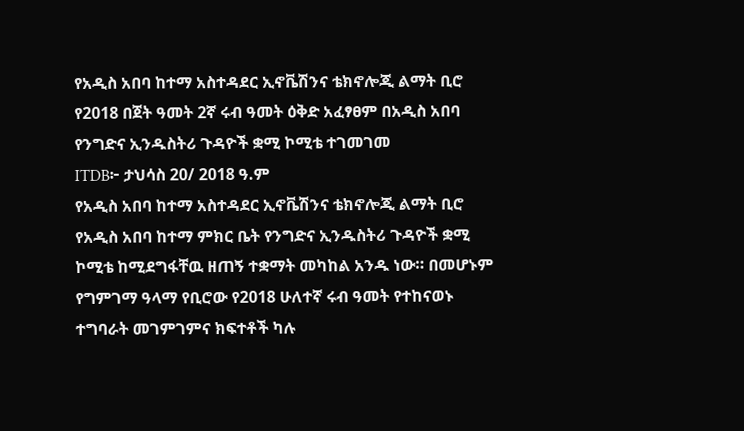የአዲስ አበባ ከተማ አስተዳደር ኢኖቬሽንና ቴክኖሎጂ ልማት ቢሮ የ2018 በጀት ዓመት 2ኛ ሩብ ዓመት ዕቅድ አፈፃፀም በአዲስ አበባ የንግድና ኢንዱስትሪ ጉዳዮች ቋሚ ኮሚቴ ተገመገመ
ITDB፦ ታህሳስ 20/ 2018 ዓ.ም
የአዲስ አበባ ከተማ አስተዳደር ኢኖቬሽንና ቴክኖሎጂ ልማት ቢሮ የአዲስ አበባ ከተማ ምክር ቤት የንግድና ኢንዱስትሪ ጉዳዮች ቋሚ ኮሚቴ ከሚደግፋቸዉ ዘጠኝ ተቋማት መካከል አንዱ ነው። በመሆኑም የግምገማ ዓላማ የቢሮው የ2018 ሁለተኛ ሩብ ዓመት የተከናወኑ ተግባራት መገምገምና ክፍተቶች ካሉ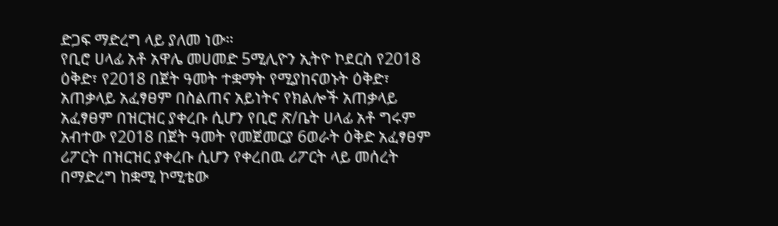ድጋፍ ማድረግ ላይ ያለመ ነው።
የቢሮ ሀላፊ አቶ አዋሌ መሀመድ 5ሚሊዮን ኢትዮ ኮደርስ የ2018 ዕቅድ፣ የ2018 በጀት ዓመት ተቋማት የሚያከናወኑት ዕቅድ፣ አጠቃላይ አፈፃፀም በስልጠና አይነትና የክልሎች አጠቃላይ አፈፃፀም በዝርዝር ያቀረቡ ሲሆን የቢሮ ጽ/ቤት ሀላፊ አቶ ግሩም አብተው የ2018 በጀት ዓመት የመጀመርያ 6ወራት ዕቅድ አፈፃፀም ሪፖርት በዝርዝር ያቀረቡ ሲሆን የቀረበዉ ሪፖርት ላይ መሰረት በማድረግ ከቋሚ ኮሚቴው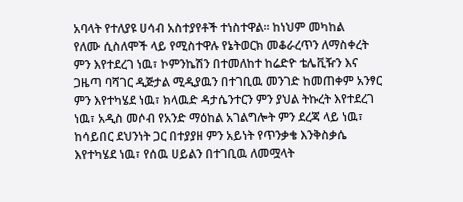አባላት የተለያዩ ሀሳብ አስተያየቶች ተነስተዋል። ከነህም መካከል
የለሙ ሲስለሞች ላይ የሚስተዋሉ የኔትወርክ መቆራረጥን ለማስቀረት ምን እየተደረገ ነዉ፣ ኮምንኬሽን በተመለከተ ከሬድዮ ቴሌቪዥን እና ጋዜጣ ባሻገር ዲጅታል ሚዲያዉን በተገቢዉ መንገድ ከመጠቀም አንፃር ምን እየተካሄደ ነዉ፣ ክላዉድ ዳታሴንተርን ምን ያህል ትኩረት እየተደረገ ነዉ፣ አዲስ መሶብ የአንድ ማዕከል አገልግሎት ምን ደረጃ ላይ ነዉ፣ ከሳይበር ደህንነት ጋር በተያያዘ ምን አይነት የጥንቃቄ እንቅስቃሴ እየተካሄደ ነዉ፣ የሰዉ ሀይልን በተገቢዉ ለመሟላት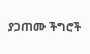ያጋጠሙ ችግሮች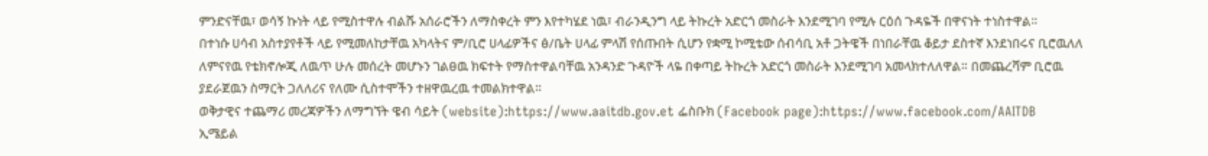ምንድናቸዉ፣ ወሳኝ ኩነት ላይ የሚስተዋሉ ብልሹ አሰራሮችን ለማስቀረት ምን እየተካሄደ ነዉ፣ ብራንዲንግ ላይ ትኩረት አድርጎ መስራት እንደሚገባ የሚሉ ርዕሰ ጉዳዬች በዋናነት ተነስተዋል።
በተነሱ ሀሳብ አስተያየቶች ላይ የሚመለከታቸዉ አካላትና ም/ቢሮ ሀላፊዎችና ፅ/ቤት ሀላፊ ምላሽ የሰጡበት ሲሆን የቋሚ ኮሚቴው ሰብሳቢ አቶ ጋትዌች በነበራቸዉ ቆይታ ደስተኛ እንደነበሩና ቢሮዉለለ ለምናየዉ የቴክኖሎጂ ለዉጥ ሁሉ መሰረት መሆኑን ገልፀዉ ክፍተት የማስተዋልባቸዉ አንዳንድ ጉዳዮች ላዬ በቀጣይ ትኩረት አድርጎ መስራት እንደሚገባ አመላክተለለዋል። በመጨረሻም ቢሮዉ ያደራጀዉን ስማርት ጋለለሪና የለሙ ሲስተሞችን ተዘዋዉረዉ ተመልክተዋል።
ወቅታዊና ተጨማሪ መረጃዎችን ለማግኘት ዌብ ሳይት (website):https://www.aaitdb.gov.et ፌስቡክ (Facebook page):https://www.facebook.com/AAITDB
ኢሜይል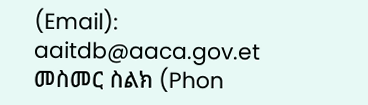(Email): aaitdb@aaca.gov.et
መስመር ስልክ (Phon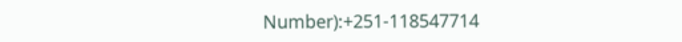Number):+251-118547714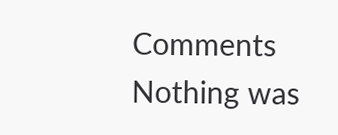Comments
Nothing was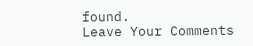found.
Leave Your Comments